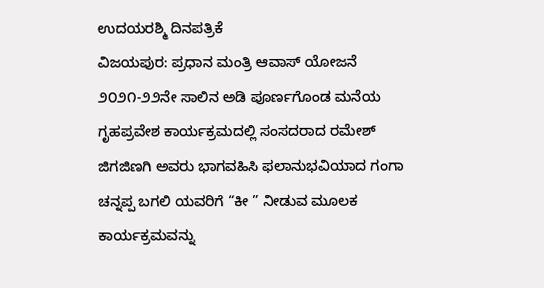ಉದಯರಶ್ಮಿ ದಿನಪತ್ರಿಕೆ
ವಿಜಯಪುರ: ಪ್ರಧಾನ ಮಂತ್ರಿ ಆವಾಸ್ ಯೋಜನೆ ೨೦೨೧-೨೨ನೇ ಸಾಲಿನ ಅಡಿ ಪೂರ್ಣಗೊಂಡ ಮನೆಯ ಗೃಹಪ್ರವೇಶ ಕಾರ್ಯಕ್ರಮದಲ್ಲಿ ಸಂಸದರಾದ ರಮೇಶ್ ಜಿಗಜಿಣಗಿ ಅವರು ಭಾಗವಹಿಸಿ ಫಲಾನುಭವಿಯಾದ ಗಂಗಾ ಚನ್ನಪ್ಪ ಬಗಲಿ ಯವರಿಗೆ “ಕೀ ” ನೀಡುವ ಮೂಲಕ ಕಾರ್ಯಕ್ರಮವನ್ನು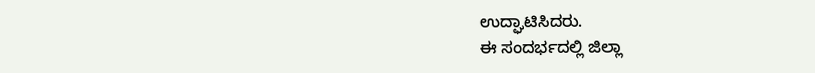ಉದ್ಘಾಟಿಸಿದರು.
ಈ ಸಂದರ್ಭದಲ್ಲಿ ಜಿಲ್ಲಾ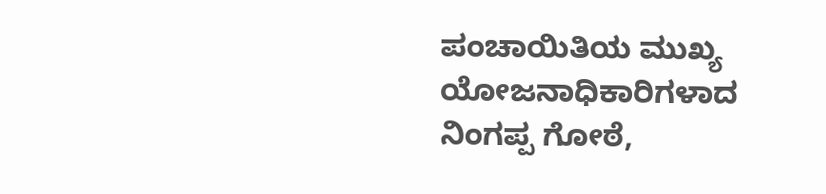ಪಂಚಾಯಿತಿಯ ಮುಖ್ಯ ಯೋಜನಾಧಿಕಾರಿಗಳಾದ ನಿಂಗಪ್ಪ ಗೋಠೆ,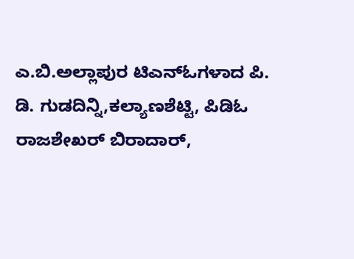ಎ.ಬಿ.ಅಲ್ಲಾಪುರ ಟಿಎನ್ಓಗಳಾದ ಪಿ. ಡಿ. ಗುಡದಿನ್ನಿ,ಕಲ್ಯಾಣಶೆಟ್ಟಿ, ಪಿಡಿಓ ರಾಜಶೇಖರ್ ಬಿರಾದಾರ್,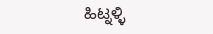ಹಿಟ್ನಳ್ಳಿ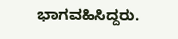ಭಾಗವಹಿಸಿದ್ದರು.